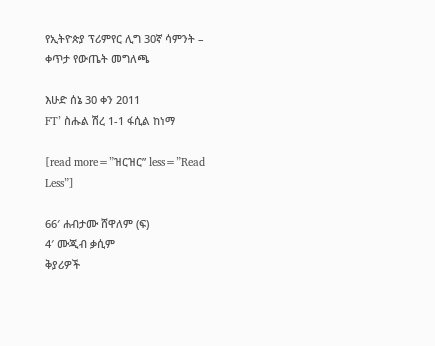የኢትዮጵያ ፕሪምየር ሊግ 30ኛ ሳምንት – ቀጥታ የውጤት መግለጫ

እሁድ ሰኔ 30 ቀን 2011
FT’ ስሑል ሽረ 1-1 ፋሲል ከነማ

[read more=”ዝርዝር” less=”Read Less”]

66′ ሐብታሙ ሸዋለም (ፍ)
4′ ሙጂብ ቃሲም
ቅያሪዎች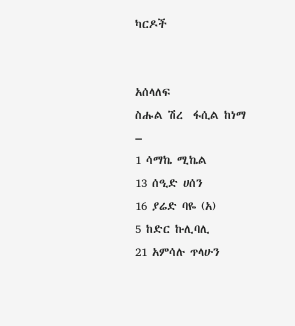ካርዶች


አሰላለፍ
ስሑል ሽረ  ፋሲል ከነማ
–
1 ሳማኬ ሚኬል
13 ሰዒድ ሀሰን
16 ያሬድ ባዬ (አ)
5 ከድር ኩሊባሊ
21 አምሳሉ ጥላሁን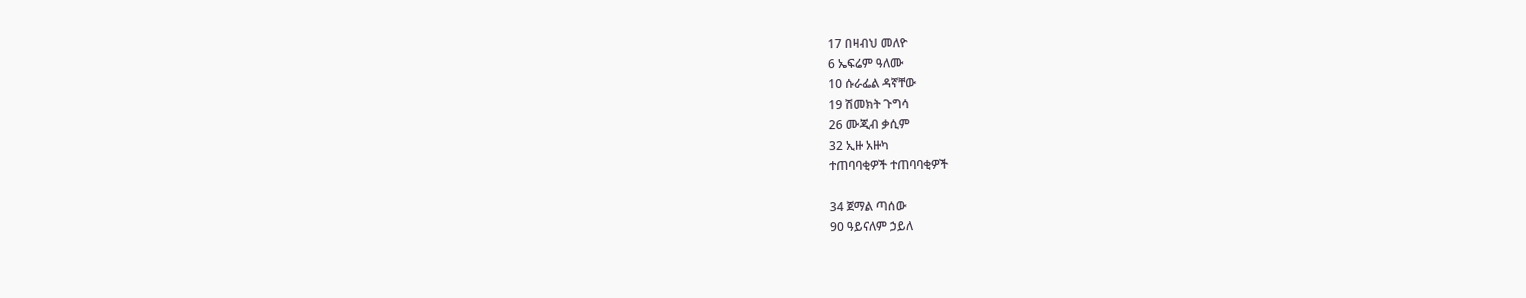17 በዛብህ መለዮ
6 ኤፍሬም ዓለሙ
10 ሱራፌል ዳኛቸው
19 ሽመክት ጉግሳ
26 ሙጂብ ቃሲም
32 ኢዙ አዙካ
ተጠባባቂዎች ተጠባባቂዎች

34 ጀማል ጣሰው
90 ዓይናለም ኃይለ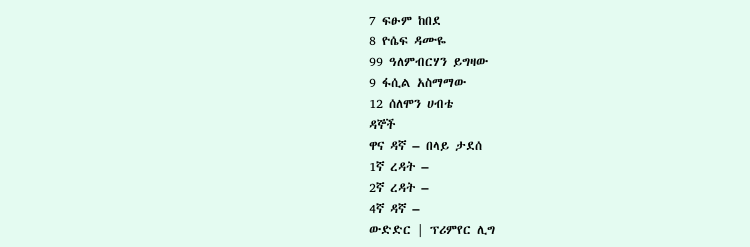7 ፍፁም ከበደ
8 ዮሴፍ ዳሙዬ
99 ዓለምብርሃን ይግዛው
9 ፋሲል አስማማው
12 ሰለሞን ሀብቴ
ዳኞች
ዋና ዳኛ – በላይ ታደሰ
1ኛ ረዳት –
2ኛ ረዳት –
4ኛ ዳኛ –
ውድድር | ፕሪምየር ሊግ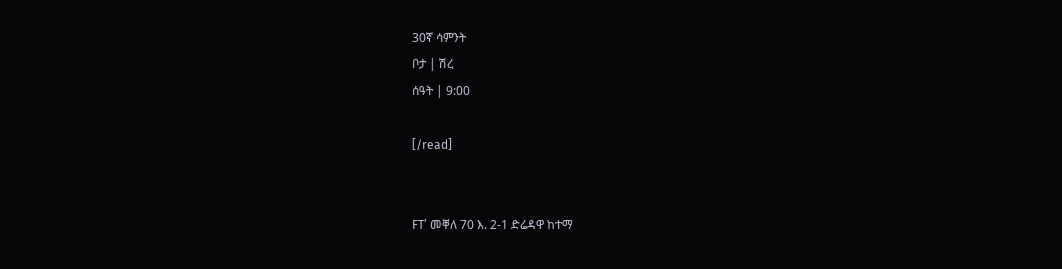30ኛ ሳምንት
ቦታ | ሽረ
ሰዓት | 9:00

[/read]


FT’ መቐለ 70 እ. 2-1 ድሬዳዋ ከተማ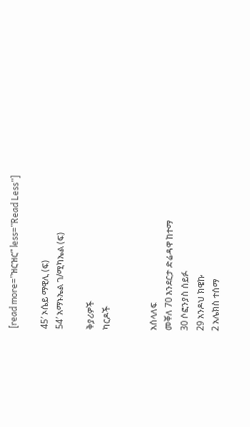[read more=”ዝርዝር” less=”Read Less”]

45′ ኦሴይ ማዊሊ (ፍ)
54′ አማኑኤል ገ/ሚካኤል (ፍ)

ቅያሪዎች
ካርዶች


አሰላለፍ
መቐለ 70 እንደርታ ድሬዳዋ ከተማ
30 ሶፎንያስ ሰይፉ
29 አንዶህ ክዌኩ
2 አሌክስ ተሰማ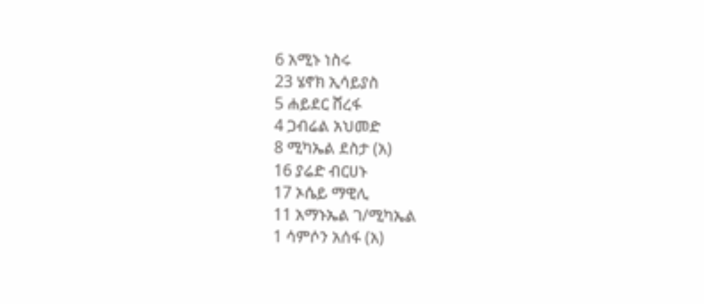6 አሚኑ ነስሩ
23 ሄኖክ ኢሳይያስ
5 ሐይደር ሸረፋ
4 ጋብሬል አህመድ
8 ሚካኤል ደስታ (አ)
16 ያሬድ ብርሀኑ
17 ኦሴይ ማዊሊ
11 አማኑኤል ገ/ሚካኤል
1 ሳምሶን አሰፋ (አ)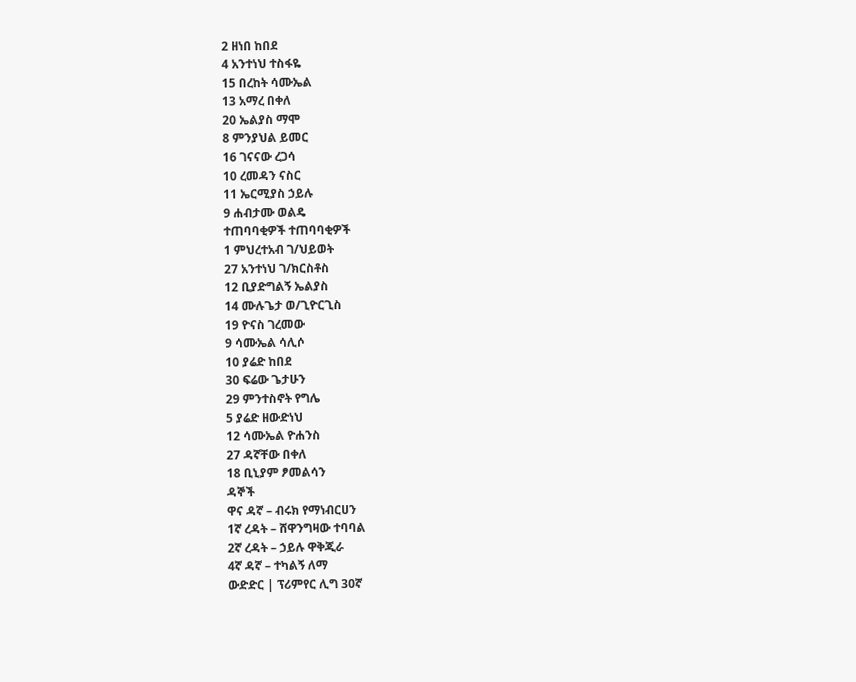2 ዘነበ ከበደ
4 አንተነህ ተስፋዬ
15 በረከት ሳሙኤል
13 አማረ በቀለ
20 ኤልያስ ማሞ
8 ምንያህል ይመር
16 ገናናው ረጋሳ
10 ረመዳን ናስር
11 ኤርሚያስ ኃይሉ
9 ሐብታሙ ወልዴ
ተጠባባቂዎች ተጠባባቂዎች
1 ምህረተአብ ገ/ህይወት
27 አንተነህ ገ/ክርስቶስ
12 ቢያድግልኝ ኤልያስ
14 ሙሉጌታ ወ/ጊዮርጊስ
19 ዮናስ ገረመው
9 ሳሙኤል ሳሊሶ
10 ያሬድ ከበደ
30 ፍሬው ጌታሁን
29 ምንተስኖት የግሌ
5 ያሬድ ዘውድነህ
12 ሳሙኤል ዮሐንስ
27 ዳኛቸው በቀለ
18 ቢኒያም ፆመልሳን
ዳኞች
ዋና ዳኛ – ብሩክ የማነብርሀን
1ኛ ረዳት – ሸዋንግዛው ተባባል
2ኛ ረዳት – ኃይሉ ዋቅጂራ
4ኛ ዳኛ – ተካልኝ ለማ
ውድድር | ፕሪምየር ሊግ 30ኛ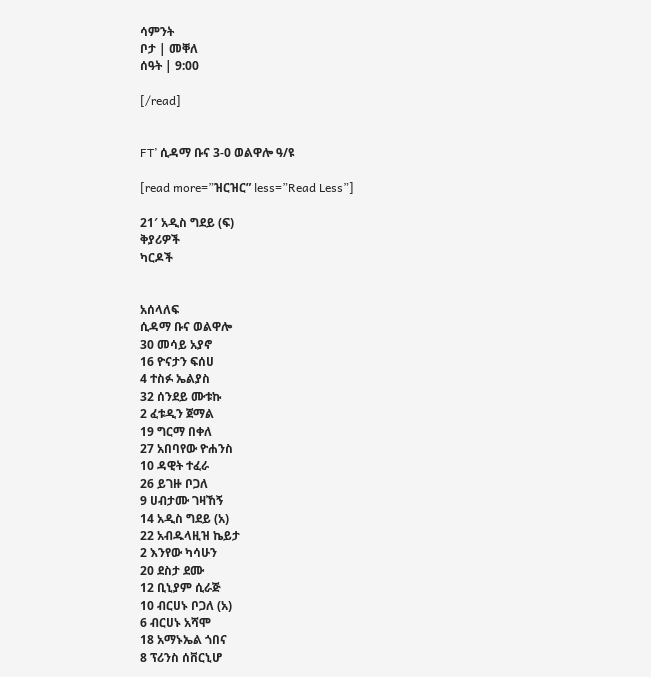ሳምንት
ቦታ | መቐለ
ሰዓት | 9:00

[/read]


FT’ ሲዳማ ቡና 3-0 ወልዋሎ ዓ/ዩ

[read more=”ዝርዝር” less=”Read Less”]

21′ አዲስ ግደይ (ፍ)
ቅያሪዎች
ካርዶች


አሰላለፍ
ሲዳማ ቡና ወልዋሎ
30 መሳይ አያኖ
16 ዮናታን ፍሰሀ
4 ተስፉ ኤልያስ
32 ሰንደይ ሙቱኩ
2 ፈቱዲን ጀማል
19 ግርማ በቀለ
27 አበባየው ዮሐንስ
10 ዳዊት ተፈራ
26 ይገዙ ቦጋለ
9 ሀብታሙ ገዛኸኝ
14 አዲስ ግደይ (አ)
22 አብዱላዚዝ ኬይታ
2 እንየው ካሳሁን
20 ደስታ ደሙ
12 ቢኒያም ሲራጅ
10 ብርሀኑ ቦጋለ (አ)
6 ብርሀኑ አሻሞ
18 አማኑኤል ጎበና
8 ፕሪንስ ሰቨርኒሆ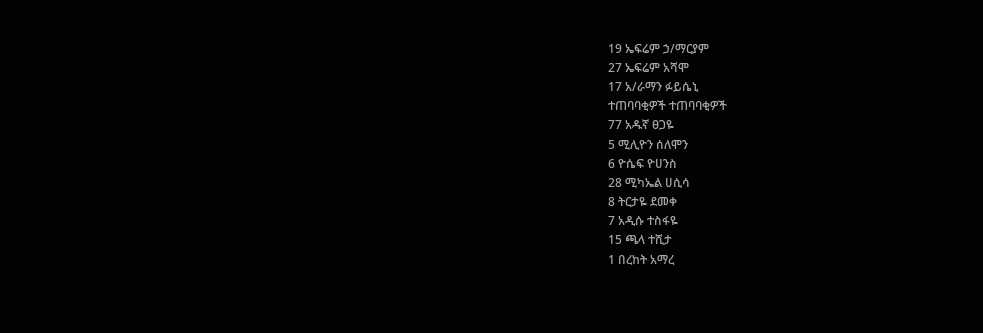19 ኤፍሬም ኃ/ማርያም
27 ኤፍሬም አሻሞ
17 አ/ራማን ፉይሴኒ
ተጠባባቂዎች ተጠባባቂዎች
77 አዱኛ ፀጋዬ
5 ሚሊዮን ሰለሞን
6 ዮሴፍ ዮሀንስ
28 ሚካኤል ሀሲሳ
8 ትርታዬ ደመቀ
7 አዲሱ ተስፋዬ
15 ጫላ ተሺታ
1 በረከት አማረ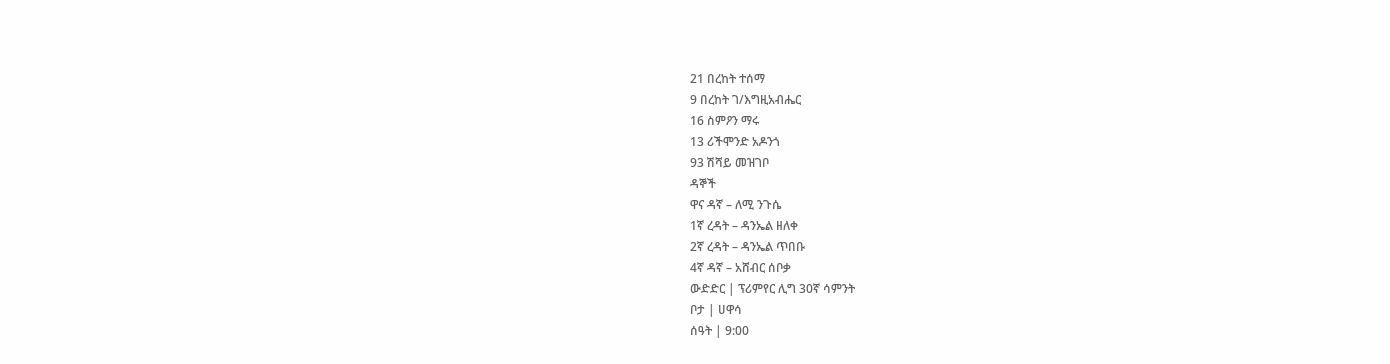21 በረከት ተሰማ
9 በረከት ገ/እግዚአብሔር
16 ስምዖን ማሩ
13 ሪችሞንድ አዶንጎ
93 ሽሻይ መዝገቦ
ዳኞች
ዋና ዳኛ – ለሚ ንጉሴ
1ኛ ረዳት – ዳንኤል ዘለቀ
2ኛ ረዳት – ዳንኤል ጥበቡ
4ኛ ዳኛ – አሸብር ሰቦቃ
ውድድር | ፕሪምየር ሊግ 30ኛ ሳምንት
ቦታ | ሀዋሳ
ሰዓት | 9:00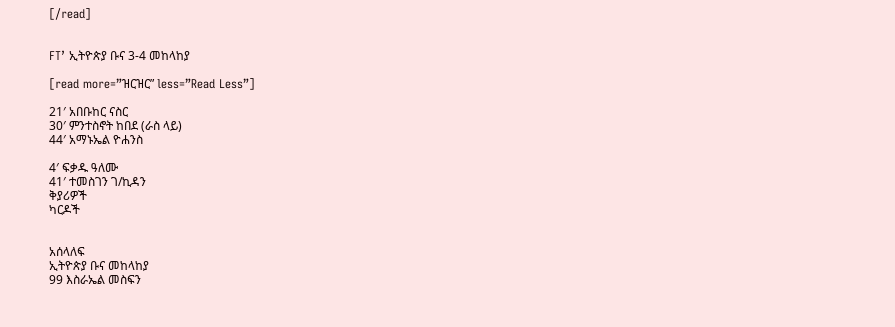[/read]


FT’ ኢትዮጵያ ቡና 3-4 መከላከያ

[read more=”ዝርዝር” less=”Read Less”]

21′ አበቡከር ናስር
30′ ምንተስኖት ከበደ (ራስ ላይ)
44′ አማኑኤል ዮሐንስ

4′ ፍቃዱ ዓለሙ
41′ ተመስገን ገ/ኪዳን
ቅያሪዎች
ካርዶች


አሰላለፍ
ኢትዮጵያ ቡና መከላከያ
99 እስራኤል መስፍን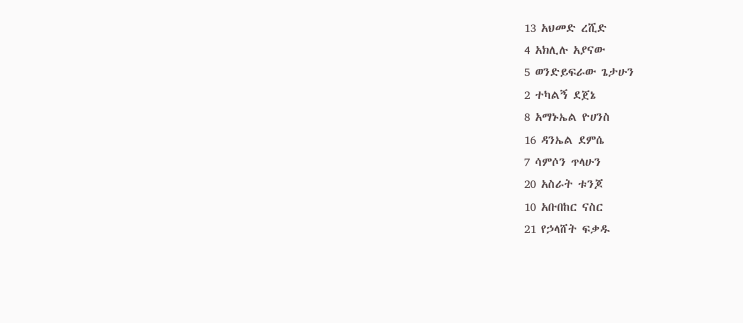13 አህመድ ረሺድ
4 አክሊሉ አያናው
5 ወንድይፍራው ጌታሁን
2 ተካልኝ ደጀኔ
8 አማኑኤል ዮሀንስ
16 ዳንኤል ደምሴ
7 ሳምሶን ጥላሁን
20 አስራት ቱንጆ
10 አቡበከር ናስር
21 የኃላሸት ፍቃዱ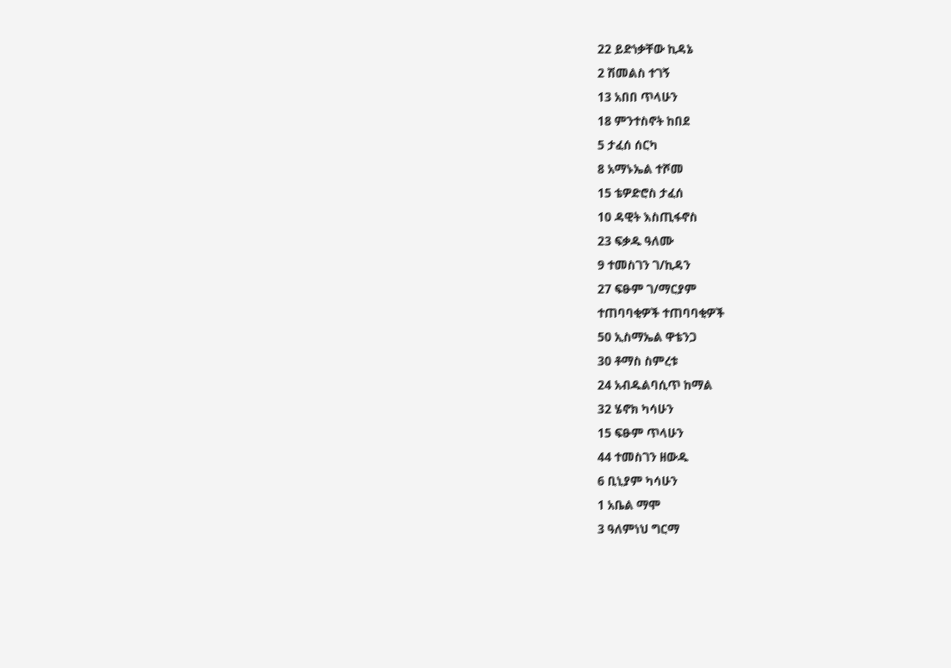22 ይድነቃቸው ኪዳኔ
2 ሽመልስ ተገኝ
13 አበበ ጥላሁን
18 ምንተስኖት ከበደ
5 ታፈሰ ሰርካ
8 አማኑኤል ተሾመ
15 ቴዎድሮስ ታፈሰ
10 ዳዊት እስጢፋኖስ
23 ፍቃዱ ዓለሙ
9 ተመስገን ገ/ኪዳን
27 ፍፁም ገ/ማርያም
ተጠባባቂዎች ተጠባባቂዎች
50 ኢስማኤል ዋቴንጋ
30 ቶማስ ስምረቱ
24 አብዱልባሲጥ ከማል
32 ሄኖክ ካሳሁን
15 ፍፁም ጥላሁን
44 ተመስገን ዘውዱ
6 ቢኒያም ካሳሁን
1 አቤል ማሞ
3 ዓለምነህ ግርማ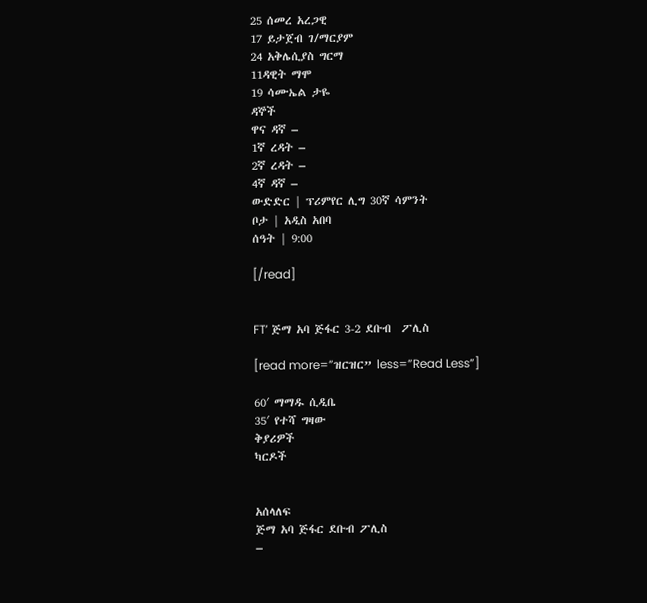25 ሰመረ አረጋዊ
17 ይታጀብ ገ/ማርያም
24 አቅሌሲያስ ግርማ
11ዳዊት ማሞ
19 ሳሙኤል ታዬ
ዳኞች
ዋና ዳኛ –
1ኛ ረዳት –
2ኛ ረዳት –
4ኛ ዳኛ –
ውድድር | ፕሪምየር ሊግ 30ኛ ሳምንት
ቦታ | አዲስ አበባ
ሰዓት | 9:00

[/read]


FT’ ጅማ አባ ጅፋር 3-2 ደቡብ  ፖሊስ

[read more=”ዝርዝር” less=”Read Less”]

60′ ማማዱ ሲዲቤ
35′ የተሻ ግዛው
ቅያሪዎች
ካርዶች


አሰላለፍ
ጅማ አባ ጅፋር ደቡብ ፖሊስ
–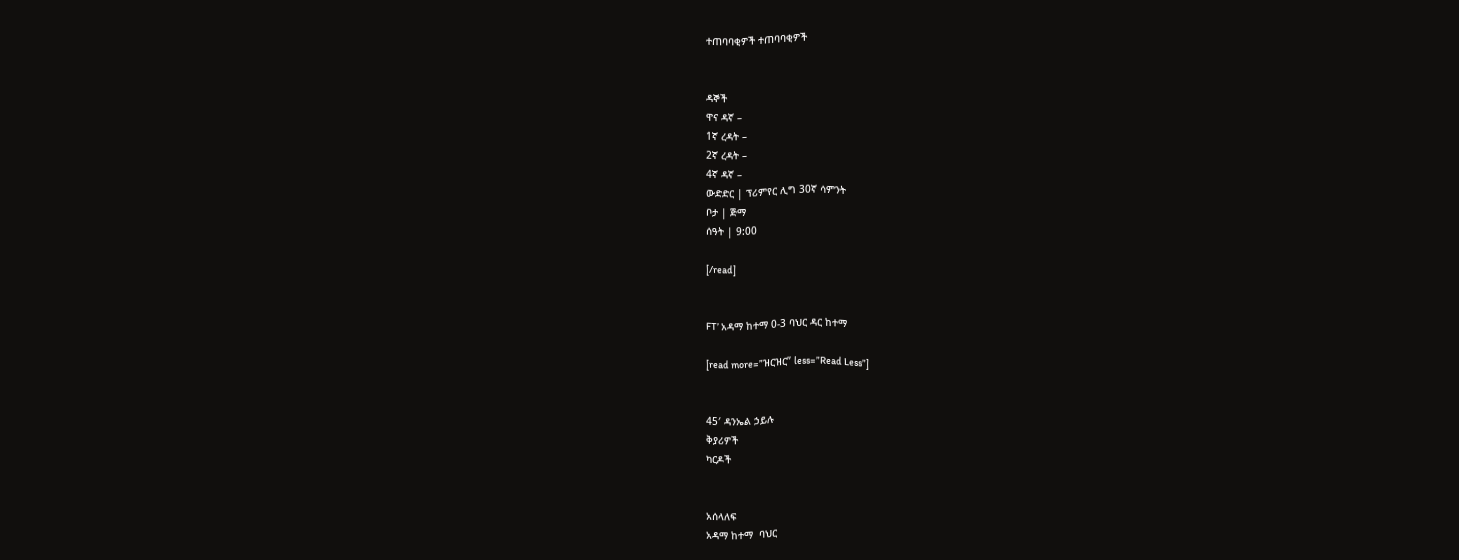ተጠባባቂዎች ተጠባባቂዎች


ዳኞች
ዋና ዳኛ –
1ኛ ረዳት –
2ኛ ረዳት –
4ኛ ዳኛ –
ውድድር | ፕሪምየር ሊግ 30ኛ ሳምንት
ቦታ | ጅማ
ሰዓት | 9:00

[/read]


FT’ አዳማ ከተማ 0-3 ባህር ዳር ከተማ

[read more=”ዝርዝር” less=”Read Less”]


45′ ዳንኤል ኃይሉ
ቅያሪዎች
ካርዶች


አሰላለፍ
አዳማ ከተማ  ባህር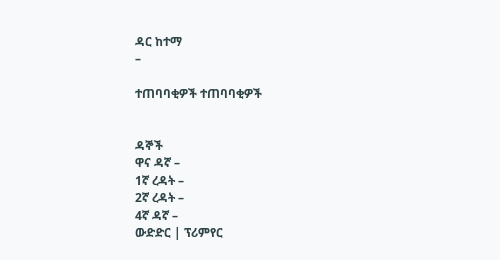ዳር ከተማ
–

ተጠባባቂዎች ተጠባባቂዎች


ዳኞች
ዋና ዳኛ –
1ኛ ረዳት –
2ኛ ረዳት –
4ኛ ዳኛ –
ውድድር | ፕሪምየር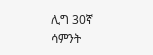ሊግ 30ኛ ሳምንት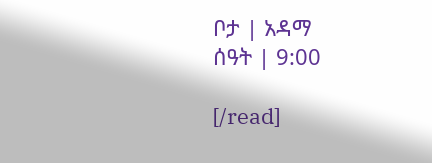ቦታ | አዳማ
ሰዓት | 9:00

[/read]